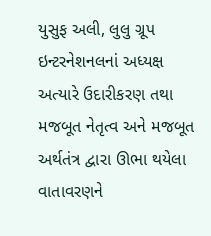યુસુફ અલી, લુલુ ગ્રૂપ ઇન્ટરનેશનલનાં અધ્યક્ષ
અત્યારે ઉદારીકરણ તથા મજબૂત નેતૃત્વ અને મજબૂત અર્થતંત્ર દ્વારા ઊભા થયેલા વાતાવરણને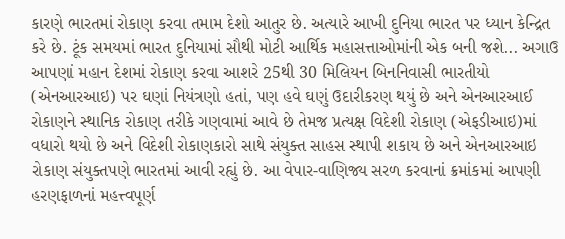કારણે ભારતમાં રોકાણ કરવા તમામ દેશો આતુર છે. અત્યારે આખી દુનિયા ભારત પર ધ્યાન કેન્દ્રિત કરે છે. ટૂંક સમયમાં ભારત દુનિયામાં સૌથી મોટી આર્થિક મહાસત્તાઓમાંની એક બની જશે... અગાઉ આપણાં મહાન દેશમાં રોકાણ કરવા આશરે 25થી 30 મિલિયન બિનનિવાસી ભારતીયો (એનઆરઆઇ) પર ઘણાં નિયંત્રણો હતાં, પણ હવે ઘણું ઉદારીકરણ થયું છે અને એનઆરઆઈ રોકાણને સ્થાનિક રોકાણ તરીકે ગણવામાં આવે છે તેમજ પ્રત્યક્ષ વિદેશી રોકાણ (એફડીઆઇ)માં વધારો થયો છે અને વિદેશી રોકાણકારો સાથે સંયુક્ત સાહસ સ્થાપી શકાય છે અને એનઆરઆઇ રોકાણ સંયુક્તપણે ભારતમાં આવી રહ્યું છે. આ વેપાર-વાણિજ્ય સરળ કરવાનાં ક્રમાંકમાં આપણી હરણફાળનાં મહત્ત્વપૂર્ણ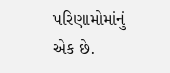પરિણામોમાંનું એક છે.